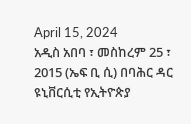April 15, 2024
አዲስ አበባ ፣ መስከረም 25 ፣ 2015 (ኤፍ ቢ ሲ) በባሕር ዳር ዩኒቨርሲቲ የኢትዮጵያ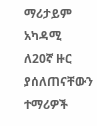ማሪታይም አካዳሚ ለ20ኛ ዙር ያሰለጠናቸውን ተማሪዎች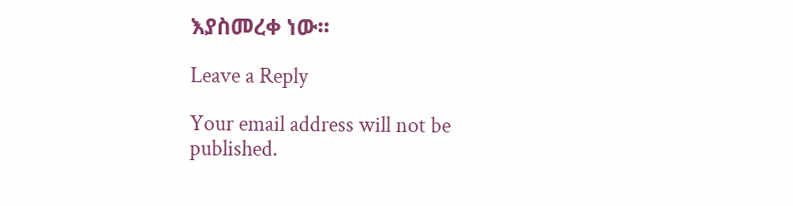እያስመረቀ ነው፡፡

Leave a Reply

Your email address will not be published.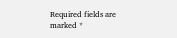Required fields are marked *